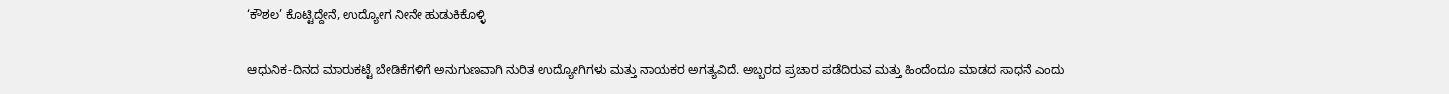‘ಕೌಶಲ’ ಕೊಟ್ಟಿದ್ದೇನೆ, ಉದ್ಯೋಗ ನೀನೇ ಹುಡುಕಿಕೊಳ್ಳಿ

ಆಧುನಿಕ-ದಿನದ ಮಾರುಕಟ್ಟೆ ಬೇಡಿಕೆಗಳಿಗೆ ಅನುಗುಣವಾಗಿ ನುರಿತ ಉದ್ಯೋಗಿಗಳು ಮತ್ತು ನಾಯಕರ ಅಗತ್ಯವಿದೆ. ಅಬ್ಬರದ ಪ್ರಚಾರ ಪಡೆದಿರುವ ಮತ್ತು ಹಿಂದೆಂದೂ ಮಾಡದ ಸಾಧನೆ ಎಂದು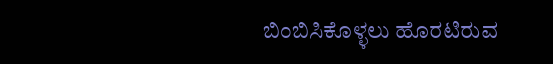ಬಿಂಬಿಸಿಕೊಳ್ಳಲು ಹೊರಟಿರುವ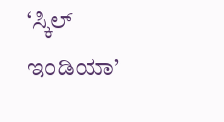‘ಸ್ಕಿಲ್ ಇಂಡಿಯಾ’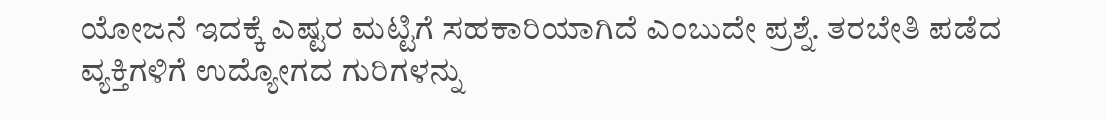ಯೋಜನೆ ಇದಕ್ಕೆ ಎಷ್ಟರ ಮಟ್ಟಿಗೆ ಸಹಕಾರಿಯಾಗಿದೆ ಎಂಬುದೇ ಪ್ರಶ್ನೆ. ತರಬೇತಿ ಪಡೆದ ವ್ಯಕ್ತಿಗಳಿಗೆ ಉದ್ಯೋಗದ ಗುರಿಗಳನ್ನು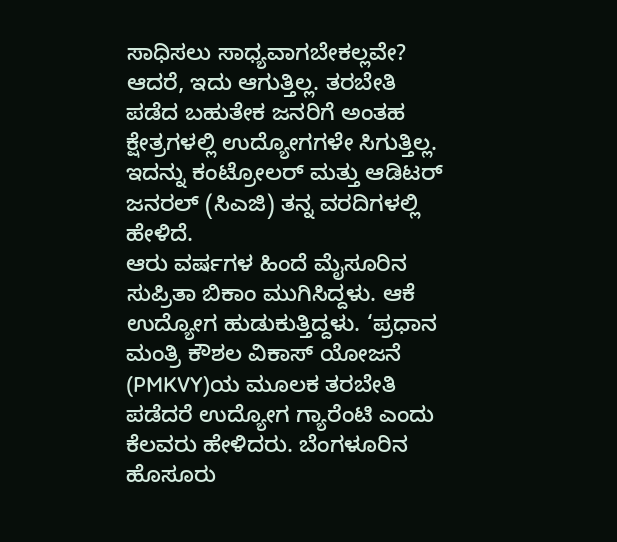ಸಾಧಿಸಲು ಸಾಧ್ಯವಾಗಬೇಕಲ್ಲವೇ? ಆದರೆ, ಇದು ಆಗುತ್ತಿಲ್ಲ. ತರಬೇತಿ ಪಡೆದ ಬಹುತೇಕ ಜನರಿಗೆ ಅಂತಹ ಕ್ಷೇತ್ರಗಳಲ್ಲಿ ಉದ್ಯೋಗಗಳೇ ಸಿಗುತ್ತಿಲ್ಲ. ಇದನ್ನು ಕಂಟ್ರೋಲರ್ ಮತ್ತು ಆಡಿಟರ್ ಜನರಲ್ (ಸಿಎಜಿ) ತನ್ನ ವರದಿಗಳಲ್ಲಿ ಹೇಳಿದೆ.
ಆರು ವರ್ಷಗಳ ಹಿಂದೆ ಮೈಸೂರಿನ ಸುಪ್ರಿತಾ ಬಿಕಾಂ ಮುಗಿಸಿದ್ದಳು. ಆಕೆ ಉದ್ಯೋಗ ಹುಡುಕುತ್ತಿದ್ದಳು. ‘ಪ್ರಧಾನ ಮಂತ್ರಿ ಕೌಶಲ ವಿಕಾಸ್ ಯೋಜನೆ (PMKVY)ಯ ಮೂಲಕ ತರಬೇತಿ ಪಡೆದರೆ ಉದ್ಯೋಗ ಗ್ಯಾರೆಂಟಿ ಎಂದು ಕೆಲವರು ಹೇಳಿದರು. ಬೆಂಗಳೂರಿನ ಹೊಸೂರು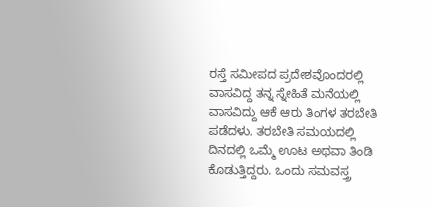ರಸ್ತೆ ಸಮೀಪದ ಪ್ರದೇಶವೊಂದರಲ್ಲಿ ವಾಸವಿದ್ದ ತನ್ನ ಸ್ನೇಹಿತೆ ಮನೆಯಲ್ಲಿ ವಾಸವಿದ್ದು ಆಕೆ ಆರು ತಿಂಗಳ ತರಬೇತಿ ಪಡೆದಳು. ತರಬೇತಿ ಸಮಯದಲ್ಲಿ ದಿನದಲ್ಲಿ ಒಮ್ಮೆ ಊಟ ಅಥವಾ ತಿಂಡಿ ಕೊಡುತ್ತಿದ್ದರು. ಒಂದು ಸಮವಸ್ತ್ರ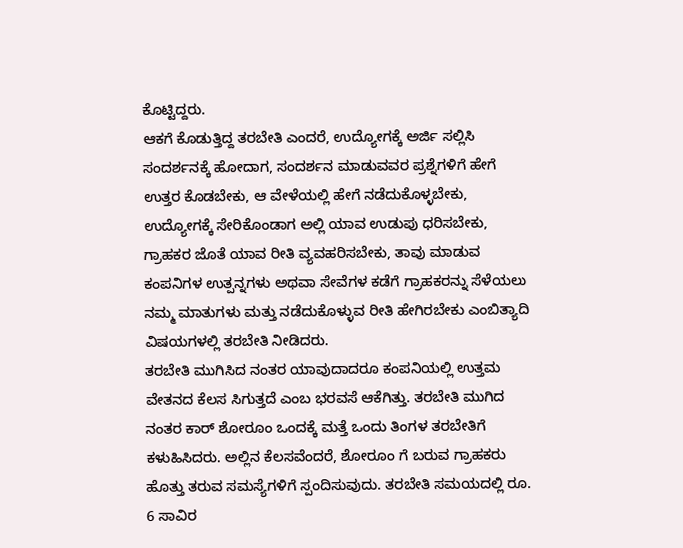ಕೊಟ್ಟಿದ್ದರು.
ಆಕಗೆ ಕೊಡುತ್ತಿದ್ದ ತರಬೇತಿ ಎಂದರೆ, ಉದ್ಯೋಗಕ್ಕೆ ಅರ್ಜಿ ಸಲ್ಲಿಸಿ ಸಂದರ್ಶನಕ್ಕೆ ಹೋದಾಗ, ಸಂದರ್ಶನ ಮಾಡುವವರ ಪ್ರಶ್ನೆಗಳಿಗೆ ಹೇಗೆ ಉತ್ತರ ಕೊಡಬೇಕು, ಆ ವೇಳೆಯಲ್ಲಿ ಹೇಗೆ ನಡೆದುಕೊಳ್ಳಬೇಕು, ಉದ್ಯೋಗಕ್ಕೆ ಸೇರಿಕೊಂಡಾಗ ಅಲ್ಲಿ ಯಾವ ಉಡುಪು ಧರಿಸಬೇಕು, ಗ್ರಾಹಕರ ಜೊತೆ ಯಾವ ರೀತಿ ವ್ಯವಹರಿಸಬೇಕು, ತಾವು ಮಾಡುವ ಕಂಪನಿಗಳ ಉತ್ಪನ್ನಗಳು ಅಥವಾ ಸೇವೆಗಳ ಕಡೆಗೆ ಗ್ರಾಹಕರನ್ನು ಸೆಳೆಯಲು ನಮ್ಮ ಮಾತುಗಳು ಮತ್ತು ನಡೆದುಕೊಳ್ಳುವ ರೀತಿ ಹೇಗಿರಬೇಕು ಎಂಬಿತ್ಯಾದಿ ವಿಷಯಗಳಲ್ಲಿ ತರಬೇತಿ ನೀಡಿದರು.
ತರಬೇತಿ ಮುಗಿಸಿದ ನಂತರ ಯಾವುದಾದರೂ ಕಂಪನಿಯಲ್ಲಿ ಉತ್ತಮ ವೇತನದ ಕೆಲಸ ಸಿಗುತ್ತದೆ ಎಂಬ ಭರವಸೆ ಆಕೆಗಿತ್ತು. ತರಬೇತಿ ಮುಗಿದ ನಂತರ ಕಾರ್ ಶೋರೂಂ ಒಂದಕ್ಕೆ ಮತ್ತೆ ಒಂದು ತಿಂಗಳ ತರಬೇತಿಗೆ ಕಳುಹಿಸಿದರು. ಅಲ್ಲಿನ ಕೆಲಸವೆಂದರೆ, ಶೋರೂಂ ಗೆ ಬರುವ ಗ್ರಾಹಕರು ಹೊತ್ತು ತರುವ ಸಮಸ್ಯೆಗಳಿಗೆ ಸ್ಪಂದಿಸುವುದು. ತರಬೇತಿ ಸಮಯದಲ್ಲಿ ರೂ. 6 ಸಾವಿರ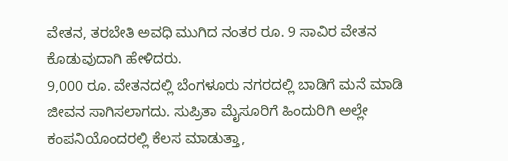ವೇತನ, ತರಬೇತಿ ಅವಧಿ ಮುಗಿದ ನಂತರ ರೂ. 9 ಸಾವಿರ ವೇತನ ಕೊಡುವುದಾಗಿ ಹೇಳಿದರು.
9,000 ರೂ. ವೇತನದಲ್ಲಿ ಬೆಂಗಳೂರು ನಗರದಲ್ಲಿ ಬಾಡಿಗೆ ಮನೆ ಮಾಡಿ ಜೀವನ ಸಾಗಿಸಲಾಗದು. ಸುಪ್ರಿತಾ ಮೈಸೂರಿಗೆ ಹಿಂದುರಿಗಿ ಅಲ್ಲೇ ಕಂಪನಿಯೊಂದರಲ್ಲಿ ಕೆಲಸ ಮಾಡುತ್ತಾ,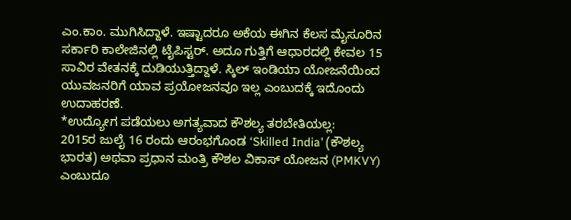ಎಂ.ಕಾಂ. ಮುಗಿಸಿದ್ದಾಳೆ. ಇಷ್ಟಾದರೂ ಅಕೆಯ ಈಗಿನ ಕೆಲಸ ಮೈಸೂರಿನ ಸರ್ಕಾರಿ ಕಾಲೇಜಿನಲ್ಲಿ ಟೈಪಿಸ್ಟರ್. ಅದೂ ಗುತ್ತಿಗೆ ಆಧಾರದಲ್ಲಿ ಕೇವಲ 15 ಸಾವಿರ ವೇತನಕ್ಕೆ ದುಡಿಯುತ್ತಿದ್ದಾಳೆ. ಸ್ಕಿಲ್ ಇಂಡಿಯಾ ಯೋಜನೆಯಿಂದ ಯುವಜನರಿಗೆ ಯಾವ ಪ್ರಯೋಜನವೂ ಇಲ್ಲ ಎಂಬುದಕ್ಕೆ ಇದೊಂದು ಉದಾಹರಣೆ.
*ಉದ್ಯೋಗ ಪಡೆಯಲು ಅಗತ್ಯವಾದ ಕೌಶಲ್ಯ ತರಬೇತಿಯಲ್ಲ:
2015ರ ಜುಲೈ 16 ರಂದು ಆರಂಭಗೊಂಡ ‘Skilled India’ (ಕೌಶಲ್ಯ ಭಾರತ) ಅಥವಾ ಪ್ರಧಾನ ಮಂತ್ರಿ ಕೌಶಲ ವಿಕಾಸ್ ಯೋಜನ (PMKVY) ಎಂಬುದೂ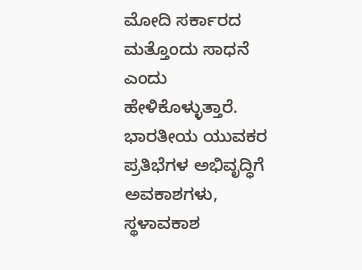ಮೋದಿ ಸರ್ಕಾರದ ಮತ್ತೊಂದು ಸಾಧನೆ ಎಂದು ಹೇಳಿಕೊಳ್ಳುತ್ತಾರೆ. ಭಾರತೀಯ ಯುವಕರ ಪ್ರತಿಭೆಗಳ ಅಭಿವೃದ್ಧಿಗೆ ಅವಕಾಶಗಳು, ಸ್ಥಳಾವಕಾಶ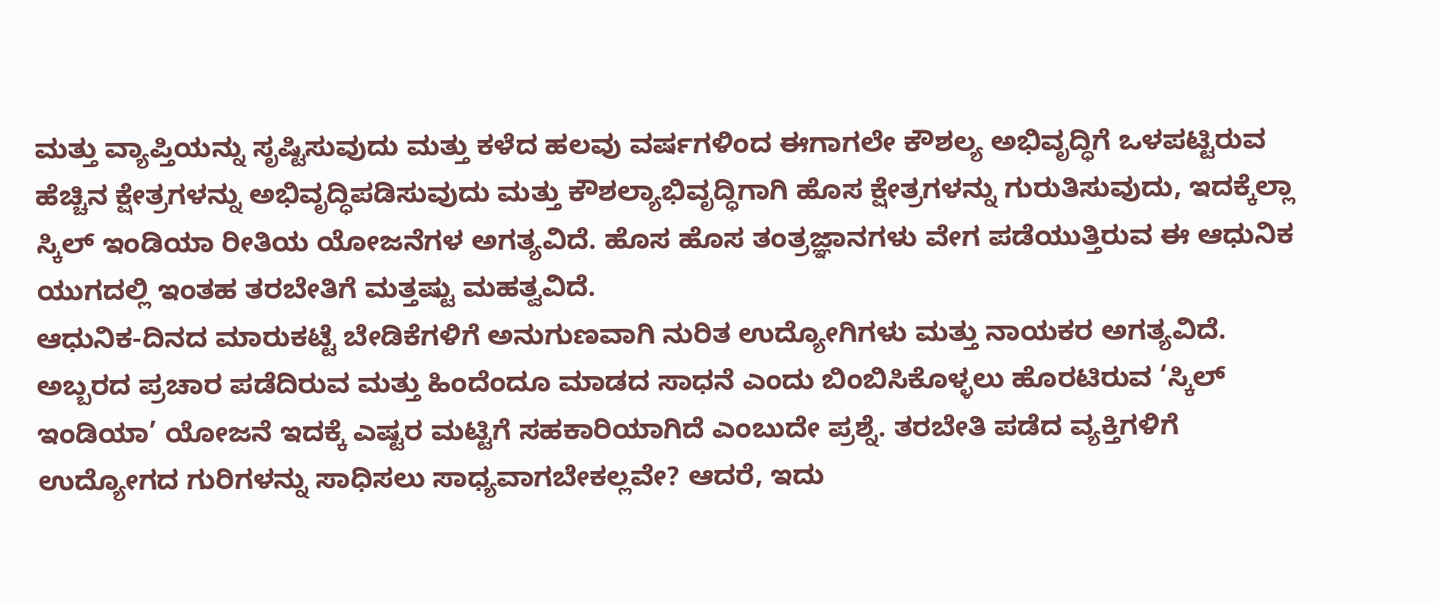ಮತ್ತು ವ್ಯಾಪ್ತಿಯನ್ನು ಸೃಷ್ಟಿಸುವುದು ಮತ್ತು ಕಳೆದ ಹಲವು ವರ್ಷಗಳಿಂದ ಈಗಾಗಲೇ ಕೌಶಲ್ಯ ಅಭಿವೃದ್ಧಿಗೆ ಒಳಪಟ್ಟಿರುವ ಹೆಚ್ಚಿನ ಕ್ಷೇತ್ರಗಳನ್ನು ಅಭಿವೃದ್ಧಿಪಡಿಸುವುದು ಮತ್ತು ಕೌಶಲ್ಯಾಭಿವೃದ್ಧಿಗಾಗಿ ಹೊಸ ಕ್ಷೇತ್ರಗಳನ್ನು ಗುರುತಿಸುವುದು, ಇದಕ್ಕೆಲ್ಲಾ ಸ್ಕಿಲ್ ಇಂಡಿಯಾ ರೀತಿಯ ಯೋಜನೆಗಳ ಅಗತ್ಯವಿದೆ. ಹೊಸ ಹೊಸ ತಂತ್ರಜ್ಞಾನಗಳು ವೇಗ ಪಡೆಯುತ್ತಿರುವ ಈ ಆಧುನಿಕ ಯುಗದಲ್ಲಿ ಇಂತಹ ತರಬೇತಿಗೆ ಮತ್ತಷ್ಟು ಮಹತ್ವವಿದೆ.
ಆಧುನಿಕ-ದಿನದ ಮಾರುಕಟ್ಟೆ ಬೇಡಿಕೆಗಳಿಗೆ ಅನುಗುಣವಾಗಿ ನುರಿತ ಉದ್ಯೋಗಿಗಳು ಮತ್ತು ನಾಯಕರ ಅಗತ್ಯವಿದೆ. ಅಬ್ಬರದ ಪ್ರಚಾರ ಪಡೆದಿರುವ ಮತ್ತು ಹಿಂದೆಂದೂ ಮಾಡದ ಸಾಧನೆ ಎಂದು ಬಿಂಬಿಸಿಕೊಳ್ಳಲು ಹೊರಟಿರುವ ‘ಸ್ಕಿಲ್ ಇಂಡಿಯಾ’ ಯೋಜನೆ ಇದಕ್ಕೆ ಎಷ್ಟರ ಮಟ್ಟಿಗೆ ಸಹಕಾರಿಯಾಗಿದೆ ಎಂಬುದೇ ಪ್ರಶ್ನೆ. ತರಬೇತಿ ಪಡೆದ ವ್ಯಕ್ತಿಗಳಿಗೆ ಉದ್ಯೋಗದ ಗುರಿಗಳನ್ನು ಸಾಧಿಸಲು ಸಾಧ್ಯವಾಗಬೇಕಲ್ಲವೇ? ಆದರೆ, ಇದು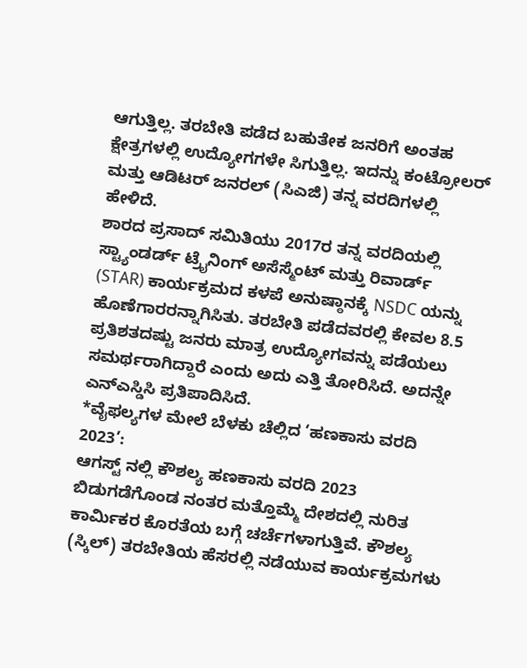ಆಗುತ್ತಿಲ್ಲ. ತರಬೇತಿ ಪಡೆದ ಬಹುತೇಕ ಜನರಿಗೆ ಅಂತಹ ಕ್ಷೇತ್ರಗಳಲ್ಲಿ ಉದ್ಯೋಗಗಳೇ ಸಿಗುತ್ತಿಲ್ಲ. ಇದನ್ನು ಕಂಟ್ರೋಲರ್ ಮತ್ತು ಆಡಿಟರ್ ಜನರಲ್ (ಸಿಎಜಿ) ತನ್ನ ವರದಿಗಳಲ್ಲಿ ಹೇಳಿದೆ.
ಶಾರದ ಪ್ರಸಾದ್ ಸಮಿತಿಯು 2017ರ ತನ್ನ ವರದಿಯಲ್ಲಿ ಸ್ಟ್ಯಾಂಡರ್ಡ್ ಟ್ರೈನಿಂಗ್ ಅಸೆಸ್ಮೆಂಟ್ ಮತ್ತು ರಿವಾರ್ಡ್ (STAR) ಕಾರ್ಯಕ್ರಮದ ಕಳಪೆ ಅನುಷ್ಠಾನಕ್ಕೆ NSDC ಯನ್ನು ಹೊಣೆಗಾರರನ್ನಾಗಿಸಿತು. ತರಬೇತಿ ಪಡೆದವರಲ್ಲಿ ಕೇವಲ 8.5 ಪ್ರತಿಶತದಷ್ಟು ಜನರು ಮಾತ್ರ ಉದ್ಯೋಗವನ್ನು ಪಡೆಯಲು ಸಮರ್ಥರಾಗಿದ್ದಾರೆ ಎಂದು ಅದು ಎತ್ತಿ ತೋರಿಸಿದೆ. ಅದನ್ನೇ ಎನ್ಎಸ್ಡಿಸಿ ಪ್ರತಿಪಾದಿಸಿದೆ.
*ವೈಫಲ್ಯಗಳ ಮೇಲೆ ಬೆಳಕು ಚೆಲ್ಲಿದ ‘ಹಣಕಾಸು ವರದಿ 2023’:
ಆಗಸ್ಟ್ ನಲ್ಲಿ ಕೌಶಲ್ಯ ಹಣಕಾಸು ವರದಿ 2023 ಬಿಡುಗಡೆಗೊಂಡ ನಂತರ ಮತ್ತೊಮ್ಮೆ ದೇಶದಲ್ಲಿ ನುರಿತ ಕಾರ್ಮಿಕರ ಕೊರತೆಯ ಬಗ್ಗೆ ಚರ್ಚೆಗಳಾಗುತ್ತಿವೆ. ಕೌಶಲ್ಯ (ಸ್ಕಿಲ್) ತರಬೇತಿಯ ಹೆಸರಲ್ಲಿ ನಡೆಯುವ ಕಾರ್ಯಕ್ರಮಗಳು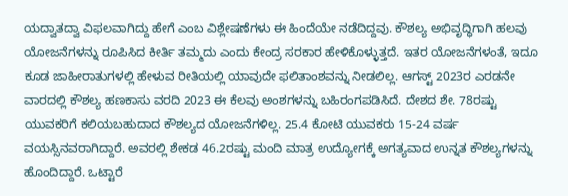ಯದ್ವಾತದ್ವಾ ವಿಫಲವಾಗಿದ್ದು ಹೇಗೆ ಎಂಬ ವಿಶ್ಲೇಷಣೆಗಳು ಈ ಹಿಂದೆಯೇ ನಡೆದಿದ್ದವು. ಕೌಶಲ್ಯ ಅಭಿವೃದ್ಧಿಗಾಗಿ ಹಲವು ಯೋಜನೆಗಳನ್ನು ರೂಪಿಸಿದ ಕೀರ್ತಿ ತಮ್ಮದು ಎಂದು ಕೇಂದ್ರ ಸರಕಾರ ಹೇಳಿಕೊಳ್ಳುತ್ತದೆ. ಇತರ ಯೋಜನೆಗಳಂತೆ, ಇದೂ ಕೂಡ ಜಾಹೀರಾತುಗಳಲ್ಲಿ ಹೇಳುವ ರೀತಿಯಲ್ಲಿ ಯಾವುದೇ ಫಲಿತಾಂಶವನ್ನು ನೀಡಲಿಲ್ಲ. ಆಗಸ್ಟ್ 2023ರ ಎರಡನೇ ವಾರದಲ್ಲಿ ಕೌಶಲ್ಯ ಹಣಕಾಸು ವರದಿ 2023 ಈ ಕೆಲವು ಅಂಶಗಳನ್ನು ಬಹಿರಂಗಪಡಿಸಿದೆ. ದೇಶದ ಶೇ. 78ರಷ್ಟು ಯುವಕರಿಗೆ ಕಲಿಯಬಹುದಾದ ಕೌಶಲ್ಯದ ಯೋಜನೆಗಳಿಲ್ಲ. 25.4 ಕೋಟಿ ಯುವಕರು 15-24 ವರ್ಷ ವಯಸ್ಸಿನವರಾಗಿದ್ದಾರೆ. ಅವರಲ್ಲಿ ಶೇಕಡ 46.2ರಷ್ಟು ಮಂದಿ ಮಾತ್ರ ಉದ್ಯೋಗಕ್ಕೆ ಅಗತ್ಯವಾದ ಉನ್ನತ ಕೌಶಲ್ಯಗಳನ್ನು ಹೊಂದಿದ್ದಾರೆ. ಒಟ್ಟಾರೆ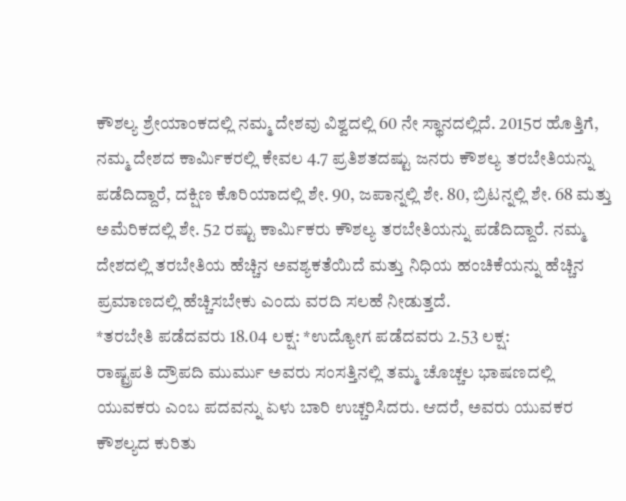ಕೌಶಲ್ಯ ಶ್ರೇಯಾಂಕದಲ್ಲಿ ನಮ್ಮ ದೇಶವು ವಿಶ್ವದಲ್ಲಿ 60 ನೇ ಸ್ಥಾನದಲ್ಲಿದೆ. 2015ರ ಹೊತ್ತಿಗೆ, ನಮ್ಮ ದೇಶದ ಕಾರ್ಮಿಕರಲ್ಲಿ ಕೇವಲ 4.7 ಪ್ರತಿಶತದಷ್ಟು ಜನರು ಕೌಶಲ್ಯ ತರಬೇತಿಯನ್ನು ಪಡೆದಿದ್ದಾರೆ, ದಕ್ಷಿಣ ಕೊರಿಯಾದಲ್ಲಿ ಶೇ. 90, ಜಪಾನ್ನಲ್ಲಿ ಶೇ. 80, ಬ್ರಿಟನ್ನಲ್ಲಿ ಶೇ. 68 ಮತ್ತು ಅಮೆರಿಕದಲ್ಲಿ ಶೇ. 52 ರಷ್ಟು ಕಾರ್ಮಿಕರು ಕೌಶಲ್ಯ ತರಬೇತಿಯನ್ನು ಪಡೆದಿದ್ದಾರೆ. ನಮ್ಮ ದೇಶದಲ್ಲಿ ತರಬೇತಿಯ ಹೆಚ್ಚಿನ ಅವಶ್ಯಕತೆಯಿದೆ ಮತ್ತು ನಿಧಿಯ ಹಂಚಿಕೆಯನ್ನು ಹೆಚ್ಚಿನ ಪ್ರಮಾಣದಲ್ಲಿ ಹೆಚ್ಚಿಸಬೇಕು ಎಂದು ವರದಿ ಸಲಹೆ ನೀಡುತ್ತದೆ.
*ತರಬೇತಿ ಪಡೆದವರು 18.04 ಲಕ್ಷ: *ಉದ್ಯೋಗ ಪಡೆದವರು 2.53 ಲಕ್ಷ:
ರಾಷ್ಟ್ರಪತಿ ದ್ರೌಪದಿ ಮುರ್ಮು ಅವರು ಸಂಸತ್ತಿನಲ್ಲಿ ತಮ್ಮ ಚೊಚ್ಚಲ ಭಾಷಣದಲ್ಲಿ ಯುವಕರು ಎಂಬ ಪದವನ್ನು ಏಳು ಬಾರಿ ಉಚ್ಚರಿಸಿದರು. ಆದರೆ, ಅವರು ಯುವಕರ ಕೌಶಲ್ಯದ ಕುರಿತು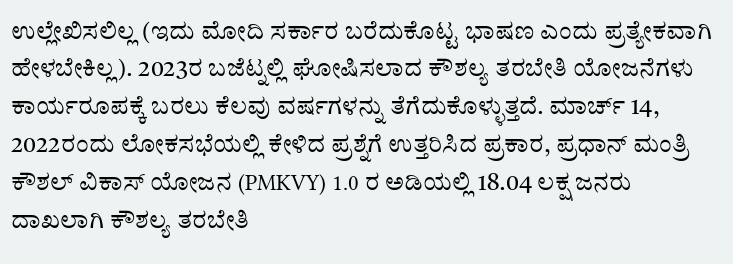ಉಲ್ಲೇಖಿಸಲಿಲ್ಲ (ಇದು ಮೋದಿ ಸರ್ಕಾರ ಬರೆದುಕೊಟ್ಟ ಭಾಷಣ ಎಂದು ಪ್ರತ್ಯೇಕವಾಗಿ ಹೇಳಬೇಕಿಲ್ಲ). 2023ರ ಬಜೆಟ್ನಲ್ಲಿ ಘೋಷಿಸಲಾದ ಕೌಶಲ್ಯ ತರಬೇತಿ ಯೋಜನೆಗಳು ಕಾರ್ಯರೂಪಕ್ಕೆ ಬರಲು ಕೆಲವು ವರ್ಷಗಳನ್ನು ತೆಗೆದುಕೊಳ್ಳುತ್ತದೆ. ಮಾರ್ಚ್ 14, 2022ರಂದು ಲೋಕಸಭೆಯಲ್ಲಿ ಕೇಳಿದ ಪ್ರಶ್ನೆಗೆ ಉತ್ತರಿಸಿದ ಪ್ರಕಾರ, ಪ್ರಧಾನ್ ಮಂತ್ರಿ ಕೌಶಲ್ ವಿಕಾಸ್ ಯೋಜನ (PMKVY) 1.0 ರ ಅಡಿಯಲ್ಲಿ 18.04 ಲಕ್ಷ ಜನರು ದಾಖಲಾಗಿ ಕೌಶಲ್ಯ ತರಬೇತಿ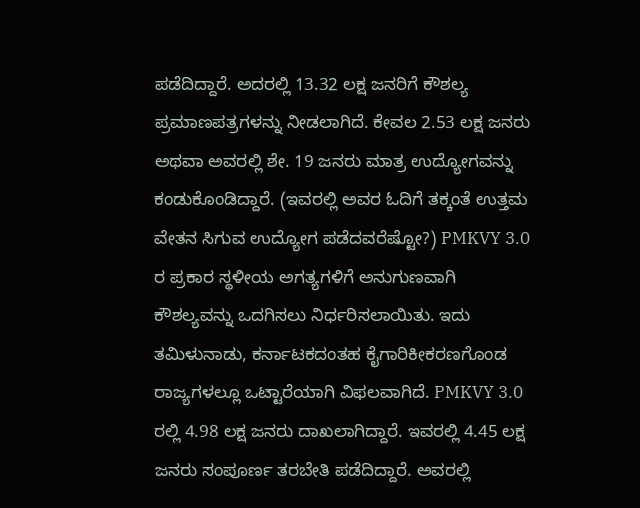ಪಡೆದಿದ್ದಾರೆ. ಅದರಲ್ಲಿ 13.32 ಲಕ್ಷ ಜನರಿಗೆ ಕೌಶಲ್ಯ ಪ್ರಮಾಣಪತ್ರಗಳನ್ನು ನೀಡಲಾಗಿದೆ. ಕೇವಲ 2.53 ಲಕ್ಷ ಜನರು ಅಥವಾ ಅವರಲ್ಲಿ ಶೇ. 19 ಜನರು ಮಾತ್ರ ಉದ್ಯೋಗವನ್ನು ಕಂಡುಕೊಂಡಿದ್ದಾರೆ. (ಇವರಲ್ಲಿ ಅವರ ಓದಿಗೆ ತಕ್ಕಂತೆ ಉತ್ತಮ ವೇತನ ಸಿಗುವ ಉದ್ಯೋಗ ಪಡೆದವರೆಷ್ಟೋ?) PMKVY 3.0 ರ ಪ್ರಕಾರ ಸ್ಥಳೀಯ ಅಗತ್ಯಗಳಿಗೆ ಅನುಗುಣವಾಗಿ ಕೌಶಲ್ಯವನ್ನು ಒದಗಿಸಲು ನಿರ್ಧರಿಸಲಾಯಿತು. ಇದು ತಮಿಳುನಾಡು, ಕರ್ನಾಟಕದಂತಹ ಕೈಗಾರಿಕೀಕರಣಗೊಂಡ ರಾಜ್ಯಗಳಲ್ಲೂ ಒಟ್ಟಾರೆಯಾಗಿ ವಿಫಲವಾಗಿದೆ. PMKVY 3.0 ರಲ್ಲಿ 4.98 ಲಕ್ಷ ಜನರು ದಾಖಲಾಗಿದ್ದಾರೆ. ಇವರಲ್ಲಿ 4.45 ಲಕ್ಷ ಜನರು ಸಂಪೂರ್ಣ ತರಬೇತಿ ಪಡೆದಿದ್ದಾರೆ. ಅವರಲ್ಲಿ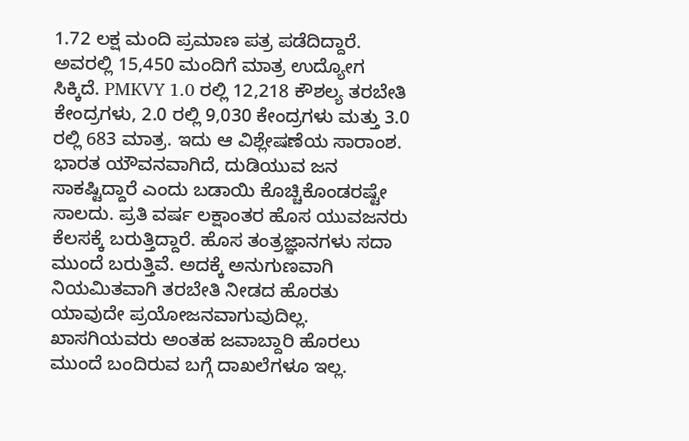1.72 ಲಕ್ಷ ಮಂದಿ ಪ್ರಮಾಣ ಪತ್ರ ಪಡೆದಿದ್ದಾರೆ. ಅವರಲ್ಲಿ 15,450 ಮಂದಿಗೆ ಮಾತ್ರ ಉದ್ಯೋಗ ಸಿಕ್ಕಿದೆ. PMKVY 1.0 ರಲ್ಲಿ 12,218 ಕೌಶಲ್ಯ ತರಬೇತಿ ಕೇಂದ್ರಗಳು, 2.0 ರಲ್ಲಿ 9,030 ಕೇಂದ್ರಗಳು ಮತ್ತು 3.0 ರಲ್ಲಿ 683 ಮಾತ್ರ. ಇದು ಆ ವಿಶ್ಲೇಷಣೆಯ ಸಾರಾಂಶ.
ಭಾರತ ಯೌವನವಾಗಿದೆ, ದುಡಿಯುವ ಜನ ಸಾಕಷ್ಟಿದ್ದಾರೆ ಎಂದು ಬಡಾಯಿ ಕೊಚ್ಚಿಕೊಂಡರಷ್ಟೇ ಸಾಲದು. ಪ್ರತಿ ವರ್ಷ ಲಕ್ಷಾಂತರ ಹೊಸ ಯುವಜನರು ಕೆಲಸಕ್ಕೆ ಬರುತ್ತಿದ್ದಾರೆ. ಹೊಸ ತಂತ್ರಜ್ಞಾನಗಳು ಸದಾ ಮುಂದೆ ಬರುತ್ತಿವೆ. ಅದಕ್ಕೆ ಅನುಗುಣವಾಗಿ ನಿಯಮಿತವಾಗಿ ತರಬೇತಿ ನೀಡದ ಹೊರತು ಯಾವುದೇ ಪ್ರಯೋಜನವಾಗುವುದಿಲ್ಲ. ಖಾಸಗಿಯವರು ಅಂತಹ ಜವಾಬ್ದಾರಿ ಹೊರಲು ಮುಂದೆ ಬಂದಿರುವ ಬಗ್ಗೆ ದಾಖಲೆಗಳೂ ಇಲ್ಲ.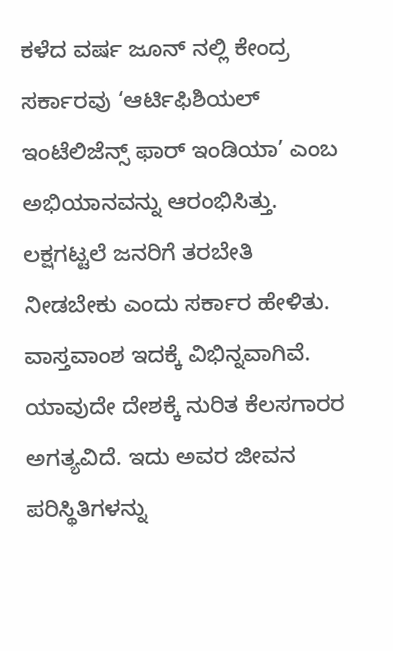ಕಳೆದ ವರ್ಷ ಜೂನ್ ನಲ್ಲಿ ಕೇಂದ್ರ ಸರ್ಕಾರವು ‘ಆರ್ಟಿಫಿಶಿಯಲ್ ಇಂಟೆಲಿಜೆನ್ಸ್ ಫಾರ್ ಇಂಡಿಯಾ’ ಎಂಬ ಅಭಿಯಾನವನ್ನು ಆರಂಭಿಸಿತ್ತು. ಲಕ್ಷಗಟ್ಟಲೆ ಜನರಿಗೆ ತರಬೇತಿ ನೀಡಬೇಕು ಎಂದು ಸರ್ಕಾರ ಹೇಳಿತು. ವಾಸ್ತವಾಂಶ ಇದಕ್ಕೆ ವಿಭಿನ್ನವಾಗಿವೆ. ಯಾವುದೇ ದೇಶಕ್ಕೆ ನುರಿತ ಕೆಲಸಗಾರರ ಅಗತ್ಯವಿದೆ. ಇದು ಅವರ ಜೀವನ ಪರಿಸ್ಥಿತಿಗಳನ್ನು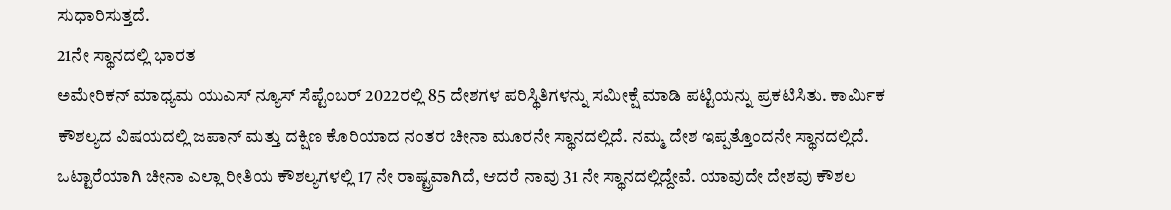ಸುಧಾರಿಸುತ್ತದೆ.
21ನೇ ಸ್ಥಾನದಲ್ಲಿ ಭಾರತ
ಅಮೇರಿಕನ್ ಮಾಧ್ಯಮ ಯುಎಸ್ ನ್ಯೂಸ್ ಸೆಪ್ಟೆಂಬರ್ 2022ರಲ್ಲಿ 85 ದೇಶಗಳ ಪರಿಸ್ಥಿತಿಗಳನ್ನು ಸಮೀಕ್ಷೆ ಮಾಡಿ ಪಟ್ಟಿಯನ್ನು ಪ್ರಕಟಿಸಿತು. ಕಾರ್ಮಿಕ ಕೌಶಲ್ಯದ ವಿಷಯದಲ್ಲಿ ಜಪಾನ್ ಮತ್ತು ದಕ್ಷಿಣ ಕೊರಿಯಾದ ನಂತರ ಚೀನಾ ಮೂರನೇ ಸ್ಥಾನದಲ್ಲಿದೆ. ನಮ್ಮ ದೇಶ ಇಪ್ಪತ್ತೊಂದನೇ ಸ್ಥಾನದಲ್ಲಿದೆ. ಒಟ್ಟಾರೆಯಾಗಿ ಚೀನಾ ಎಲ್ಲಾ ರೀತಿಯ ಕೌಶಲ್ಯಗಳಲ್ಲಿ 17 ನೇ ರಾಷ್ಟ್ರವಾಗಿದೆ, ಆದರೆ ನಾವು 31 ನೇ ಸ್ಥಾನದಲ್ಲಿದ್ದೇವೆ. ಯಾವುದೇ ದೇಶವು ಕೌಶಲ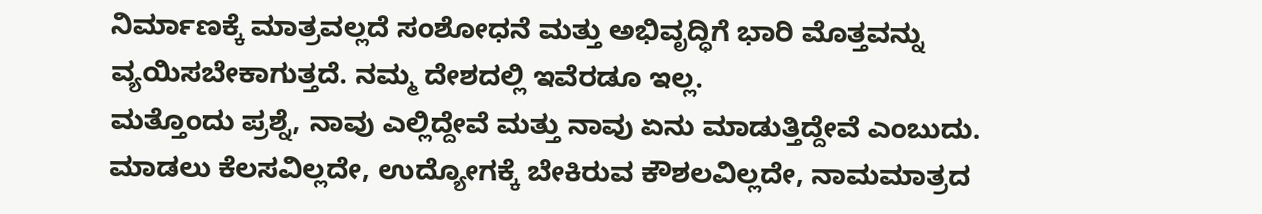ನಿರ್ಮಾಣಕ್ಕೆ ಮಾತ್ರವಲ್ಲದೆ ಸಂಶೋಧನೆ ಮತ್ತು ಅಭಿವೃದ್ಧಿಗೆ ಭಾರಿ ಮೊತ್ತವನ್ನು ವ್ಯಯಿಸಬೇಕಾಗುತ್ತದೆ. ನಮ್ಮ ದೇಶದಲ್ಲಿ ಇವೆರಡೂ ಇಲ್ಲ.
ಮತ್ತೊಂದು ಪ್ರಶ್ನೆ, ನಾವು ಎಲ್ಲಿದ್ದೇವೆ ಮತ್ತು ನಾವು ಏನು ಮಾಡುತ್ತಿದ್ದೇವೆ ಎಂಬುದು. ಮಾಡಲು ಕೆಲಸವಿಲ್ಲದೇ, ಉದ್ಯೋಗಕ್ಕೆ ಬೇಕಿರುವ ಕೌಶಲವಿಲ್ಲದೇ, ನಾಮಮಾತ್ರದ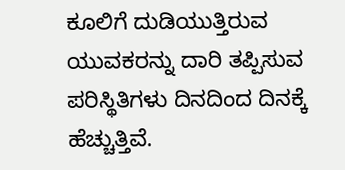ಕೂಲಿಗೆ ದುಡಿಯುತ್ತಿರುವ ಯುವಕರನ್ನು ದಾರಿ ತಪ್ಪಿಸುವ ಪರಿಸ್ಥಿತಿಗಳು ದಿನದಿಂದ ದಿನಕ್ಕೆ ಹೆಚ್ಚುತ್ತಿವೆ.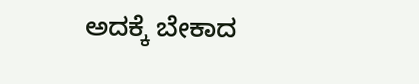ಅದಕ್ಕೆ ಬೇಕಾದ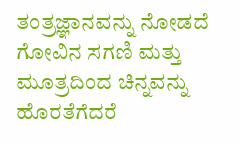ತಂತ್ರಜ್ಞಾನವನ್ನು ನೋಡದೆ ಗೋವಿನ ಸಗಣಿ ಮತ್ತು ಮೂತ್ರದಿಂದ ಚಿನ್ನವನ್ನು ಹೊರತೆಗೆದರೆ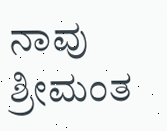ನಾವು ಶ್ರೀಮಂತ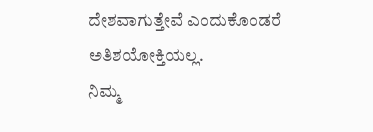ದೇಶವಾಗುತ್ತೇವೆ ಎಂದುಕೊಂಡರೆ ಅತಿಶಯೋಕ್ತಿಯಲ್ಲ.
ನಿಮ್ಮ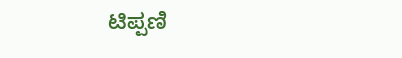ಟಿಪ್ಪಣಿ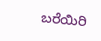ಬರೆಯಿರಿ